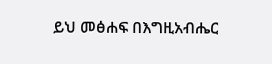ይህ መፅሐፍ በእግዚአብሔር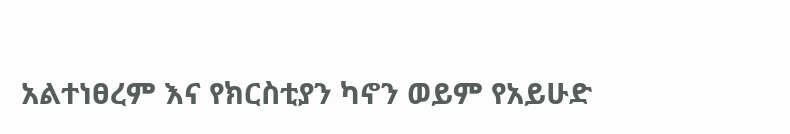አልተነፀረም እና የክርስቲያን ካኖን ወይም የአይሁድ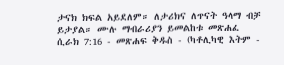ታናክ ክፍል አይደለም። ለታሪክና ለጥናት ዓላማ ብቻ ይታያል። ሙሉ ማብራሪያን ይመልከቱ መጽሐፈ ሲራክ 7:16 - መጽሐፍ ቅዱስ - (ካቶሊካዊ እትም -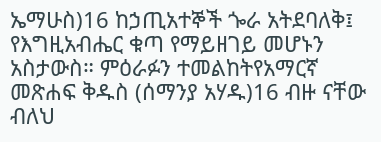ኤማሁስ)16 ከኃጢአተኞች ጐራ አትደባለቅ፤ የእግዚአብሔር ቁጣ የማይዘገይ መሆኑን አስታውስ። ምዕራፉን ተመልከትየአማርኛ መጽሐፍ ቅዱስ (ሰማንያ አሃዱ)16 ብዙ ናቸው ብለህ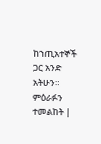ከኀጢአተኞች ጋር አንድ አትሁን። ምዕራፉን ተመልከት |